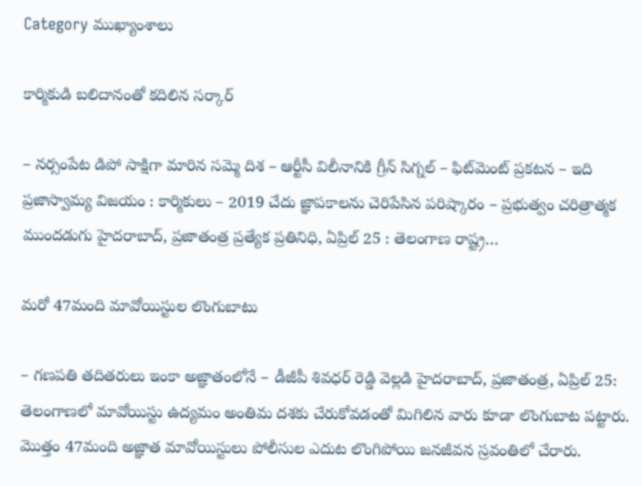Category ముఖ్యాంశాలు

కార్మికుడి బలిదానంతో కదిలిన సర్కార్

– నర్సంపేట డిపో సాక్షిగా మారిన సమ్మె దిశ – ఆర్టీసీ విలీనానికి గ్రీన్ సిగ్నల్ – ఫిట్‌మెంట్ ప్రకటన – ఇది ప్రజాస్వామ్య విజయం : కార్మికులు – 2019 చేదు జ్ఞాపకాలను చెరిపేసిన పరిష్కారం – ప్రభుత్వం చరిత్రాత్మక ముందడుగు హైదరాబాద్, ప్రజాతంత్ర ప్రత్యేక ప్రతినిధి, ఏప్రిల్ 25 : తెలంగాణ రాష్ట్ర…

మరో 47మంది మావోయిస్టుల లొంగుబాటు

– గణపతి తదితరులు ఇంకా అజ్ఞాతంలోనే – డీజీపీ శివధర్ రెడ్డి వెల్లడి హైదరాబాద్, ప్రజాతంత్ర, ఏప్రిల్ 25: తెలంగాణలో మావోయిస్టు ఉద్యమం అంతిమ దశకు చేరుకోవడంతో మిగిలిన వారు కూడా లొంగుబాట పట్టారు. మొత్తం 47మంది అజ్ఞాత మావోయిస్టులు పోలీసుల ఎదుట లొంగిపోయి జనజీవన స్రవంతిలో చేరారు.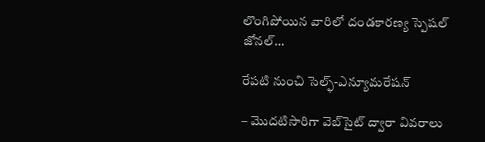లొంగిపోయిన వారిలో దండకారణ్య స్పెషల్ జోనల్…

రేప‌టి నుంచి సెల్ఫ్-ఎన్యూమరేషన్

– మొదటిసారిగా వెబ్‌సైట్‌ ‌ద్వారా వివరాలు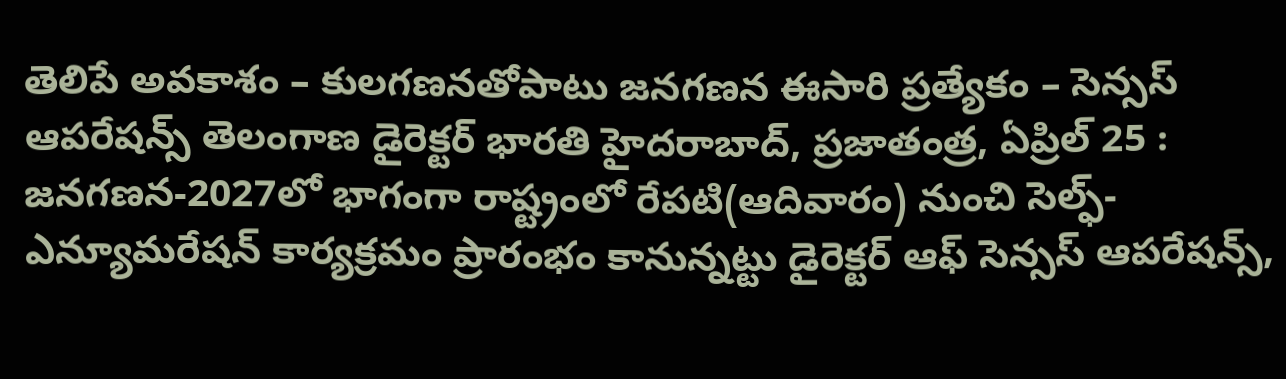తెలిపే అవకాశం – కులగణనతోపాటు జనగణన ఈసారి ప్రత్యేకం – సెన్సస్ ఆపరేషన్స్ తెలంగాణ డైరెక్టర్ భారతి హైదరాబాద్, ప్రజాతంత్ర, ఏప్రిల్ 25 : జనగణన-2027లో భాగంగా రాష్ట్రంలో రేపటి(ఆదివారం) నుంచి సెల్ఫ్-ఎన్యూమరేషన్ కార్యక్రమం ప్రారంభం కానున్నట్టు డైరెక్టర్ ఆఫ్ సెన్సస్ ఆపరేషన్స్,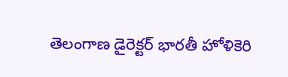తెలంగాణ డైరెక్టర్ భారతీ హోళికెరి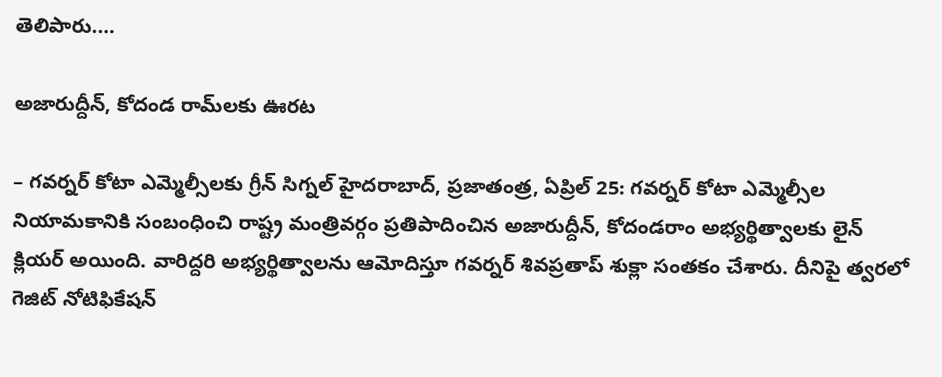తెలిపారు.…

అజారుద్దీన్, కోదండ రామ్‌లకు ఊరట

– గవర్నర్ కోటా ఎమ్మెల్సీలకు గ్రీన్ సిగ్నల్ హైదరాబాద్, ప్రజాతంత్ర, ఏప్రిల్ 25: గవర్నర్ కోటా ఎమ్మెల్సీల నియామకానికి సంబంధించి రాష్ట్ర మంత్రివర్గం ప్రతిపాదించిన అజారుద్దీన్, కోదండరాం అభ్యర్థిత్వాలకు లైన్ క్లియర్ అయింది. వారిద్దరి అభ్యర్థిత్వాలను ఆమోదిస్తూ గవర్నర్ శివప్రతాప్ శుక్లా సంతకం చేశారు. దీనిపై త్వరలో గెజిట్ నోటిఫికేషన్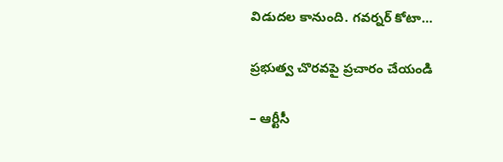విడుదల కానుంది. గవర్నర్ కోటా…

ప్ర‌భుత్వ చొర‌వ‌పై ప్ర‌చారం చేయండి

– ఆర్టీసీ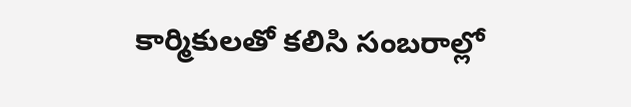కార్మికులతో కలిసి సంబరాల్లో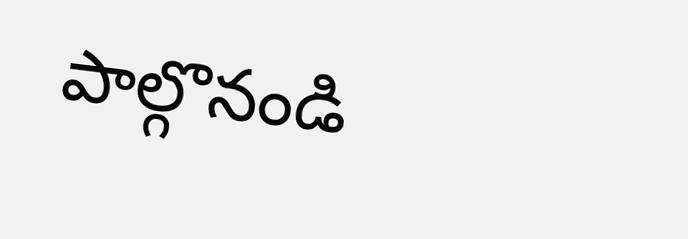పాల్గొనండి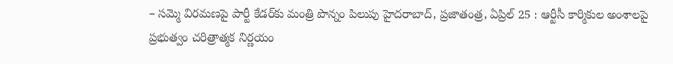– సమ్మె విరమణపై పార్టీ కేడర్‌కు మంత్రి పొన్నం పిలుపు హైదరాబాద్, ప్రజాతంత్ర, ఏప్రిల్ 25 : ఆర్టీసీ కార్మికుల అంశాలపై ప్రభుత్వం చరిత్రాత్మక నిర్ణయం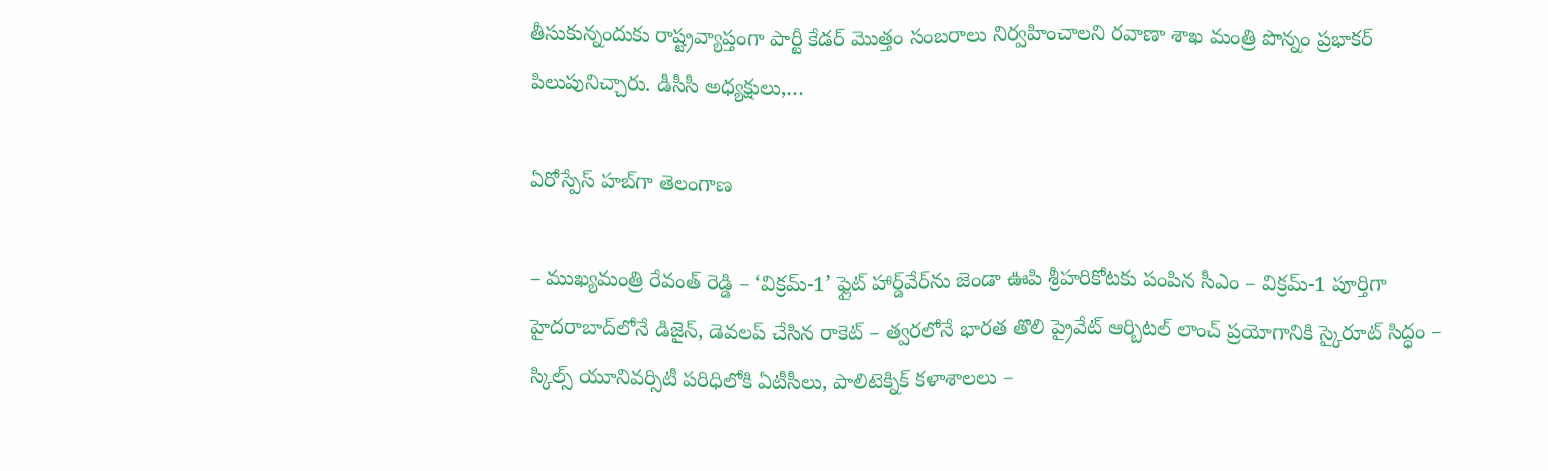తీసుకున్నందుకు రాష్ట్రవ్యాప్తంగా పార్టీ కేడర్ మొత్తం సంబరాలు నిర్వహించాలని రవాణా శాఖ మంత్రి పొన్నం ప్రభాకర్ పిలుపునిచ్చారు. డీసీసీ అధ్యక్షులు,…

ఏరోస్పేస్ హబ్‌గా తెలంగాణ

– ముఖ్యమంత్రి రేవంత్ రెడ్డి – ‘విక్రమ్-1’ ఫ్లైట్ హార్డ్‌వేర్‌ను జెండా ఊపి శ్రీహరికోటకు పంపిన సీఎం – విక్రమ్-1 పూర్తిగా హైదరాబాద్‌లోనే డిజైన్, డెవలప్ చేసిన రాకెట్ – త్వరలోనే భారత తొలి ప్రైవేట్ ఆర్బిటల్ లాంచ్ ప్రయోగానికి స్కైరూట్ సిద్ధం – స్కిల్స్ యూనివర్సిటీ పరిధిలోకి ఏటీసీలు, పాలిటెక్నిక్ కళాశాలలు –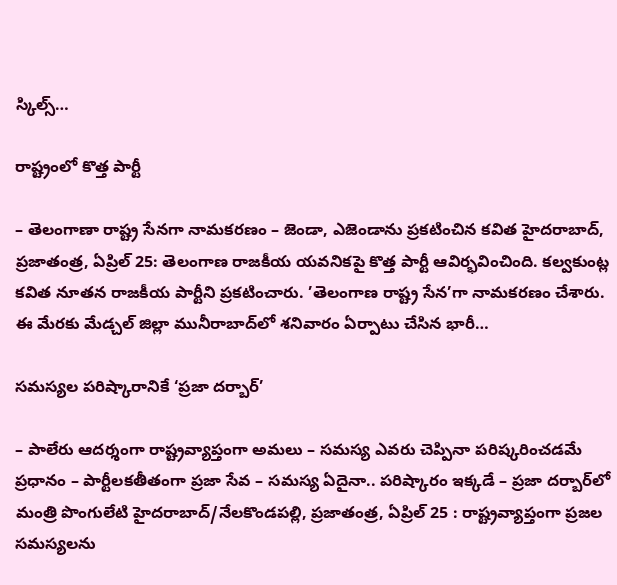స్కిల్స్…

రాష్ట్రంలో కొత్త పార్టీ

– తెలంగాణా రాష్ట్ర సేనగా నామకరణం – జెండా, ఎజెండాను ప్రకటించిన కవిత హైదరాబాద్, ప్రజాతంత్ర, ఏప్రిల్ 25: తెలంగాణ రాజకీయ యవనికపై కొత్త పార్టీ ఆవిర్భవించింది. కల్వకుంట్ల కవిత నూతన రాజకీయ పార్టీని ప్రకటించారు. ’తెలంగాణ రాష్ట్ర సేన’గా నామకరణం చేశారు. ఈ మేరకు మేడ్చల్ జిల్లా మునీరాబాద్‌లో శనివారం ఏర్పాటు చేసిన భారీ…

సమస్యల పరిష్కారానికే ‘ప్రజా దర్బార్‌’

– పాలేరు ఆదర్శంగా రాష్ట్రవ్యాప్తంగా అమలు – సమస్య ఎవరు చెప్పినా పరిష్కరించడమే ప్రధానం – పార్టీలకతీతంగా ప్రజా సేవ – సమస్య ఏదైనా.. పరిష్కారం ఇక్కడే – ప్రజా దర్బార్‌లో మంత్రి పొంగులేటి హైదరాబాద్/నేలకొండపల్లి, ప్రజాతంత్ర, ఏప్రిల్ 25 : రాష్ట్రవ్యాప్తంగా ప్రజల సమస్యలను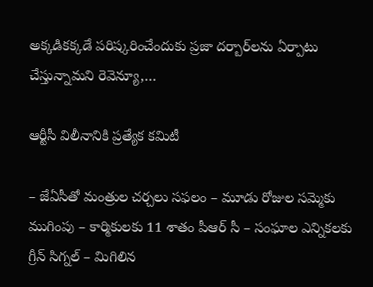అక్కడికక్కడే పరిష్కరించేందుకు ప్రజా దర్బార్‌లను ఏర్పాటు చేస్తున్నామని రెవెన్యూ,…

ఆర్టీసీ విలీనానికి ప్రత్యేక కమిటీ

– జేఏసీతో మంత్రుల చర్చలు సఫలం – మూడు రోజుల సమ్మెకు ముగింపు – కార్మికులకు 11 శాతం పీఆర్ సీ – సంఘాల ఎన్నికలకు గ్రీన్ సిగ్నల్ – మిగిలిన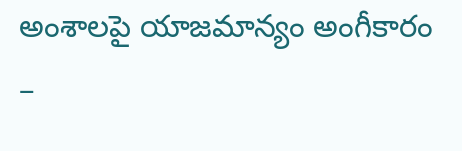అంశాలపై యాజమాన్యం అంగీకారం –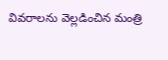వివరాలను వెల్లడించిన మంత్రి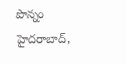పొన్నం హైదరాబాద్,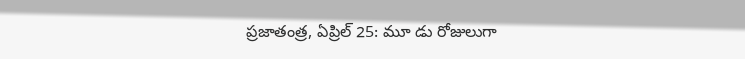ప్రజాతంత్ర, ఏప్రిల్ 25: మూ డు రోజులుగా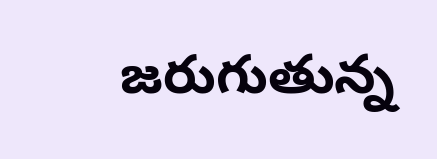జరుగుతున్న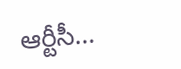ఆర్టీసీ…